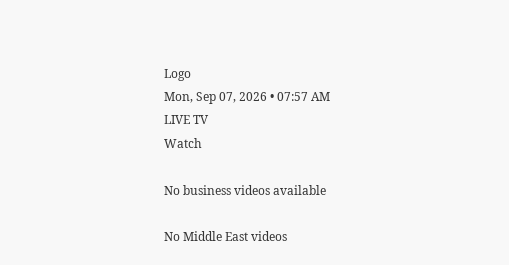Logo
Mon, Sep 07, 2026 • 07:57 AM
LIVE TV
Watch

No business videos available

No Middle East videos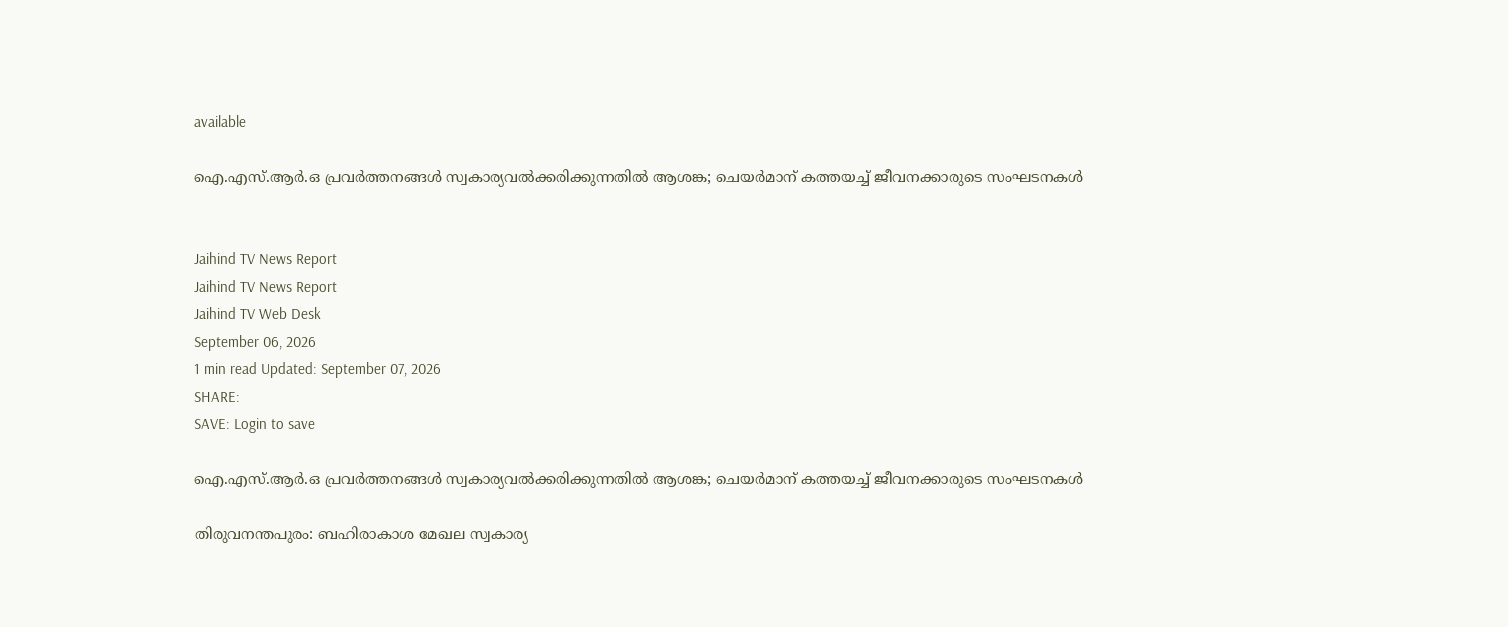available

ഐ.എസ്.ആര്‍.ഒ പ്രവര്‍ത്തനങ്ങള്‍ സ്വകാര്യവല്‍ക്കരിക്കുന്നതില്‍ ആശങ്ക; ചെയര്‍മാന് കത്തയച്ച് ജീവനക്കാരുടെ സംഘടനകൾ


Jaihind TV News Report
Jaihind TV News Report
Jaihind TV Web Desk
September 06, 2026
1 min read Updated: September 07, 2026
SHARE:
SAVE: Login to save

ഐ.എസ്.ആര്‍.ഒ പ്രവര്‍ത്തനങ്ങള്‍ സ്വകാര്യവല്‍ക്കരിക്കുന്നതില്‍ ആശങ്ക; ചെയര്‍മാന് കത്തയച്ച് ജീവനക്കാരുടെ സംഘടനകൾ

തിരുവനന്തപുരം: ബഹിരാകാശ മേഖല സ്വകാര്യ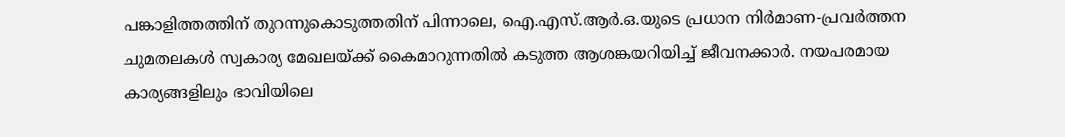പങ്കാളിത്തത്തിന് തുറന്നുകൊടുത്തതിന് പിന്നാലെ, ഐ.എസ്.ആര്‍.ഒ.യുടെ പ്രധാന നിര്‍മാണ-പ്രവര്‍ത്തന ചുമതലകള്‍ സ്വകാര്യ മേഖലയ്ക്ക് കൈമാറുന്നതില്‍ കടുത്ത ആശങ്കയറിയിച്ച് ജീവനക്കാര്‍. നയപരമായ കാര്യങ്ങളിലും ഭാവിയിലെ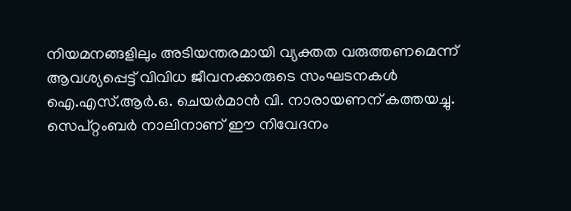നിയമനങ്ങളിലും അടിയന്തരമായി വ്യക്തത വരുത്തണമെന്ന് ആവശ്യപ്പെട്ട് വിവിധ ജീവനക്കാരുടെ സംഘടനകള്‍ ഐ.എസ്.ആര്‍.ഒ. ചെയര്‍മാന്‍ വി. നാരായണന് കത്തയച്ചു. സെപ്റ്റംബര്‍ നാലിനാണ് ഈ നിവേദനം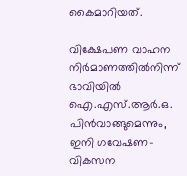കൈമാറിയത്.

വിക്ഷേപണ വാഹന നിര്‍മാണത്തില്‍നിന്ന് ഭാവിയില്‍ ഐ.എസ്.ആര്‍.ഒ. പിന്‍വാങ്ങുമെന്നും, ഇനി ഗവേഷണ-വികസന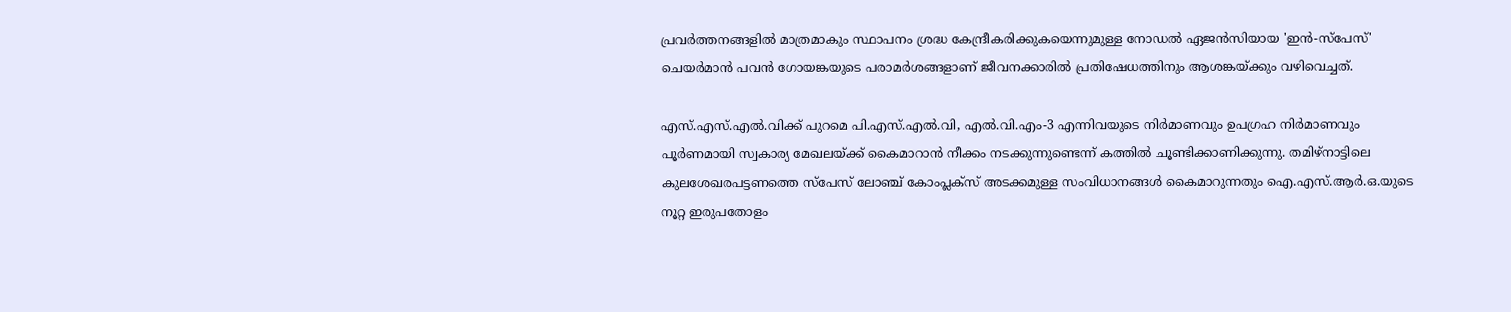പ്രവര്‍ത്തനങ്ങളില്‍ മാത്രമാകും സ്ഥാപനം ശ്രദ്ധ കേന്ദ്രീകരിക്കുകയെന്നുമുള്ള നോഡല്‍ ഏജന്‍സിയായ 'ഇന്‍-സ്‌പേസ്' ചെയര്‍മാന്‍ പവന്‍ ഗോയങ്കയുടെ പരാമര്‍ശങ്ങളാണ് ജീവനക്കാരില്‍ പ്രതിഷേധത്തിനും ആശങ്കയ്ക്കും വഴിവെച്ചത്.

എസ്.എസ്.എല്‍.വിക്ക് പുറമെ പി.എസ്.എല്‍.വി, എല്‍.വി.എം-3 എന്നിവയുടെ നിര്‍മാണവും ഉപഗ്രഹ നിര്‍മാണവും പൂര്‍ണമായി സ്വകാര്യ മേഖലയ്ക്ക് കൈമാറാന്‍ നീക്കം നടക്കുന്നുണ്ടെന്ന് കത്തില്‍ ചൂണ്ടിക്കാണിക്കുന്നു. തമിഴ്‌നാട്ടിലെ കുലശേഖരപട്ടണത്തെ സ്‌പേസ് ലോഞ്ച് കോംപ്ലക്‌സ് അടക്കമുള്ള സംവിധാനങ്ങള്‍ കൈമാറുന്നതും ഐ.എസ്.ആര്‍.ഒ.യുടെ നൂറ്റ ഇരുപതോളം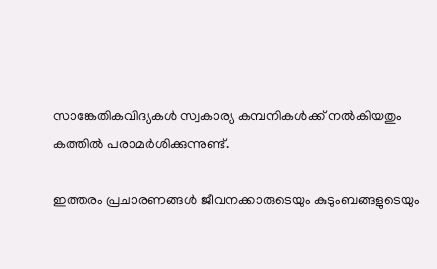സാങ്കേതികവിദ്യകള്‍ സ്വകാര്യ കമ്പനികള്‍ക്ക് നല്‍കിയതും കത്തില്‍ പരാമര്‍ശിക്കുന്നുണ്ട്.

ഇത്തരം പ്രചാരണങ്ങള്‍ ജീവനക്കാരുടെയും കുടുംബങ്ങളുടെയും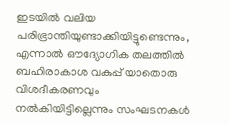ഇടയില്‍ വലിയ പരിഭ്രാന്തിയുണ്ടാക്കിയിട്ടുണ്ടെന്നും, എന്നാല്‍ ഔദ്യോഗിക തലത്തില്‍ ബഹിരാകാശ വകുപ്പ് യാതൊരു വിശദീകരണവും നല്‍കിയിട്ടില്ലെന്നും സംഘടനകള്‍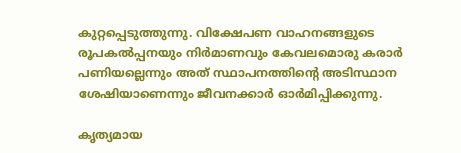കുറ്റപ്പെടുത്തുന്നു. വിക്ഷേപണ വാഹനങ്ങളുടെ രൂപകല്‍പ്പനയും നിര്‍മാണവും കേവലമൊരു കരാര്‍ പണിയല്ലെന്നും അത് സ്ഥാപനത്തിന്റെ അടിസ്ഥാന ശേഷിയാണെന്നും ജീവനക്കാര്‍ ഓര്‍മിപ്പിക്കുന്നു.

കൃത്യമായ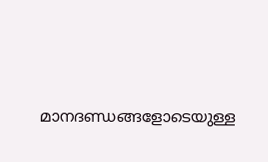മാനദണ്ഡങ്ങളോടെയുള്ള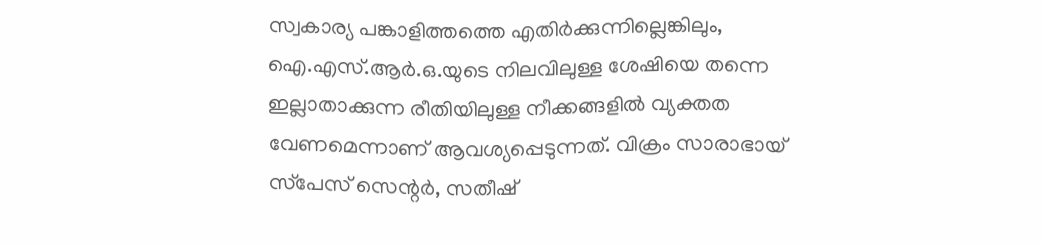സ്വകാര്യ പങ്കാളിത്തത്തെ എതിര്‍ക്കുന്നില്ലെങ്കിലും, ഐ.എസ്.ആര്‍.ഒ.യുടെ നിലവിലുള്ള ശേഷിയെ തന്നെ ഇല്ലാതാക്കുന്ന രീതിയിലുള്ള നീക്കങ്ങളില്‍ വ്യക്തത വേണമെന്നാണ് ആവശ്യപ്പെടുന്നത്. വിക്രം സാരാഭായ് സ്‌പേസ് സെന്റര്‍, സതീഷ്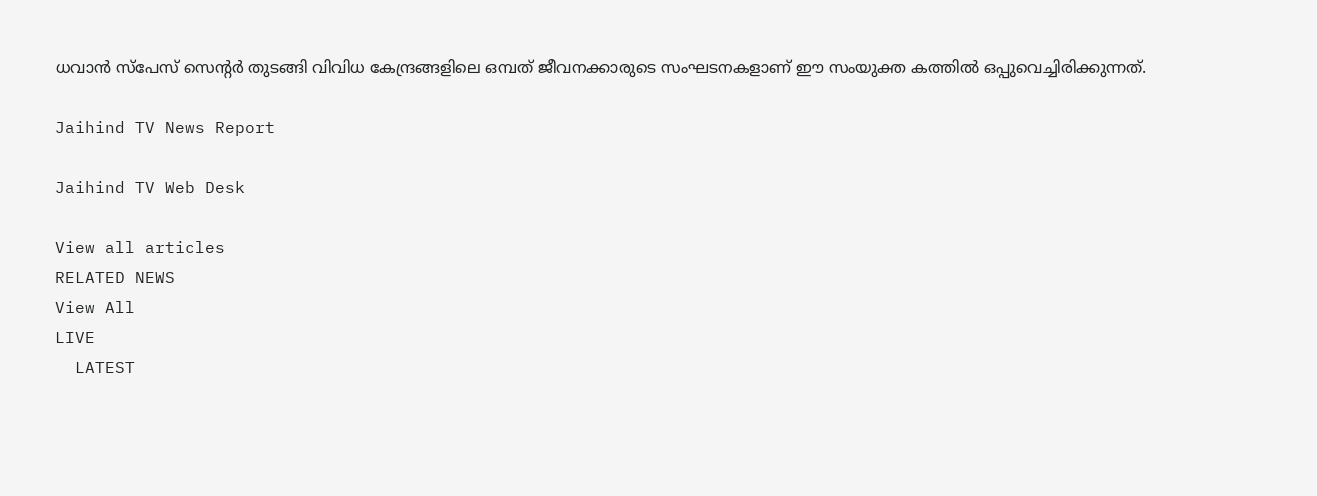ധവാന്‍ സ്‌പേസ് സെന്റര്‍ തുടങ്ങി വിവിധ കേന്ദ്രങ്ങളിലെ ഒമ്പത് ജീവനക്കാരുടെ സംഘടനകളാണ് ഈ സംയുക്ത കത്തില്‍ ഒപ്പുവെച്ചിരിക്കുന്നത്.

Jaihind TV News Report

Jaihind TV Web Desk

View all articles
RELATED NEWS
View All
LIVE
  LATEST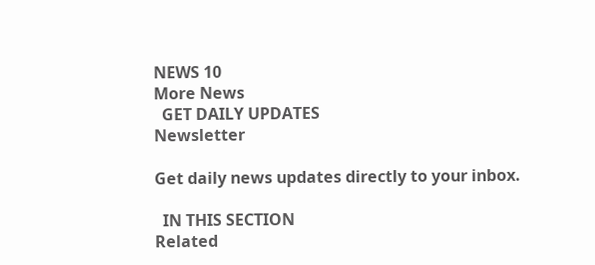NEWS 10
More News
  GET DAILY UPDATES
Newsletter

Get daily news updates directly to your inbox.

  IN THIS SECTION
Related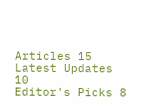Articles 15
Latest Updates 10
Editor's Picks 8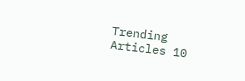Trending Articles 10